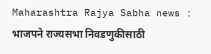Maharashtra Rajya Sabha news : भाजपने राज्यसभा निवडणुकीसाठी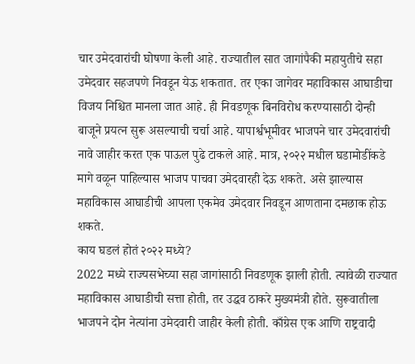चार उमेदवारांची घोषणा केली आहे. राज्यातील सात जागांपैकी महायुतीचे सहा उमेदवार सहजपणे निवडून येऊ शकतात. तर एका जागेवर महाविकास आघाडीचा विजय निश्चित मानला जात आहे. ही निवडणूक बिनविरोध करण्यासाठी दोन्ही बाजूने प्रयत्न सुरू असल्याची चर्चा आहे. यापार्श्वभूमीवर भाजपने चार उमेदवारांची नावे जाहीर करत एक पाऊल पुढे टाकले आहे. मात्र, २०२२ मधील घडामोडींकडे मागे वळून पाहिल्यास भाजप पाचवा उमेदवारही देऊ शकते. असे झाल्यास महाविकास आघाडीची आपला एकमेव उमेदवार निवडून आणताना दमछाक होऊ शकते.
काय घडलं होतं २०२२ मध्ये?
2022 मध्ये राज्यसभेच्या सहा जागांसाठी निवडणूक झाली होती. त्यावेळी राज्यात महाविकास आघाडीची सत्ता होती, तर उद्धव ठाकरे मुख्यमंत्री होते. सुरूवातीला भाजपने दोन नेत्यांना उमेदवारी जाहीर केली होती. काँग्रेस एक आणि राष्ट्रवादी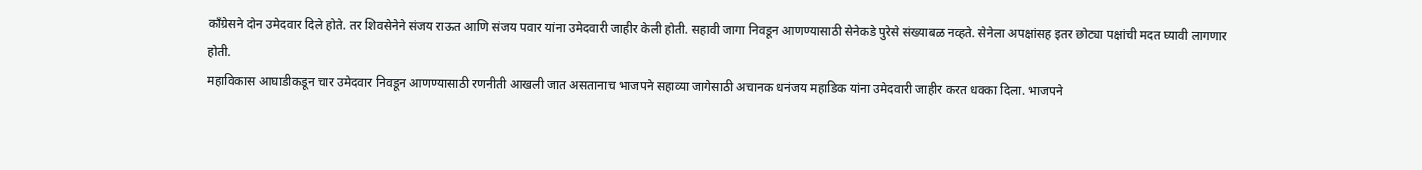काँग्रेसने दोन उमेदवार दिले होते. तर शिवसेनेने संजय राऊत आणि संजय पवार यांना उमेदवारी जाहीर केली होती. सहावी जागा निवडून आणण्यासाठी सेनेकडे पुरेसे संख्याबळ नव्हते. सेनेला अपक्षांसह इतर छोट्या पक्षांची मदत घ्यावी लागणार होती.
महाविकास आघाडीकडून चार उमेदवार निवडून आणण्यासाठी रणनीती आखली जात असतानाच भाजपने सहाव्या जागेसाठी अचानक धनंजय महाडिक यांना उमेदवारी जाहीर करत धक्का दिला. भाजपने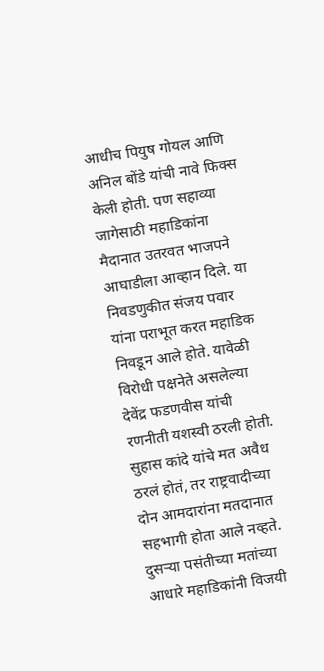आधीच पियुष गोयल आणि अनिल बोंडे यांची नावे फिक्स केली होती. पण सहाव्या जागेसाठी महाडिकांना मैदानात उतरवत भाजपने आघाडीला आव्हान दिले. या निवडणुकीत संजय पवार यांना पराभूत करत महाडिक निवडून आले होते. यावेळी विरोधी पक्षनेते असलेल्या देवेंद्र फडणवीस यांची रणनीती यशस्वी ठरली होती. सुहास कांदे यांचे मत अवैध ठरलं होतं, तर राष्ट्रवादीच्या दोन आमदारांना मतदानात सहभागी होता आले नव्हते. दुसऱ्या पसंतीच्या मतांच्या आधारे महाडिकांनी विजयी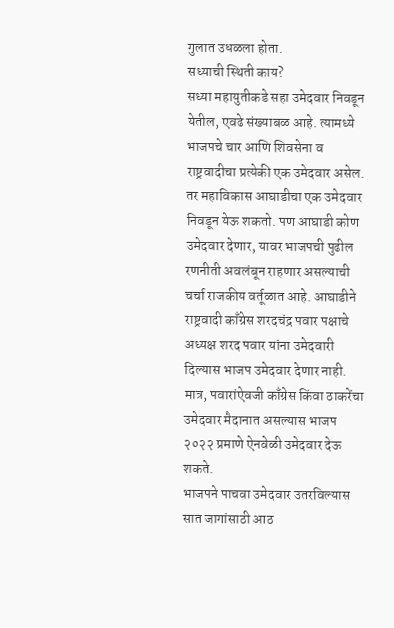गुलात उधळला होता.
सध्याची स्थिती काय?
सध्या महायुतीकडे सहा उमेदवार निवडून येतील, एवढे संख्याबळ आहे. त्यामध्ये भाजपचे चार आणि शिवसेना व राष्ट्रवादीचा प्रत्येकी एक उमेदवार असेल. तर महाविकास आघाडीचा एक उमेदवार निवडून येऊ शकतो. पण आघाडी कोण उमेदवार देणार, यावर भाजपची पुढील रणनीती अवलंबून राहणार असल्याची चर्चा राजकीय वर्तूळात आहे. आघाडीने राष्ट्रवादी काँग्रेस शरदचंद्र पवार पक्षाचे अध्यक्ष शरद पवार यांना उमेदवारी दिल्यास भाजप उमेदवार देणार नाही. मात्र, पवारांऐवजी काँग्रेस किंवा ठाकरेंचा उमेदवार मैदानात असल्यास भाजप २०२२ प्रमाणे ऐनवेळी उमेदवार देऊ शकते.
भाजपने पाचवा उमेदवार उतरविल्यास सात जागांसाठी आठ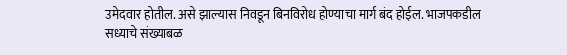उमेदवार होतील. असे झाल्यास निवडून बिनविरोध होण्याचा मार्ग बंद होईल. भाजपकडील सध्याचे संख्याबळ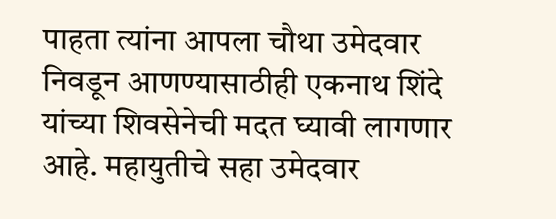पाहता त्यांना आपला चौथा उमेदवार निवडून आणण्यासाठीही एकनाथ शिंदे यांच्या शिवसेनेची मदत घ्यावी लागणार आहे. महायुतीचे सहा उमेदवार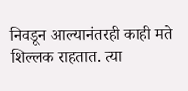निवडून आल्यानंतरही काही मते शिल्लक राहतात. त्या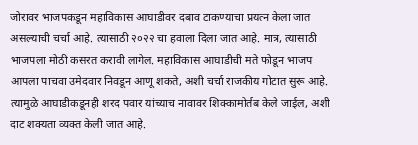जोरावर भाजपकडून महाविकास आघाडीवर दबाव टाकण्याचा प्रयत्न केला जात असल्याची चर्चा आहे. त्यासाठी २०२२ चा हवाला दिला जात आहे. मात्र, त्यासाठी भाजपला मोठी कसरत करावी लागेल. महाविकास आघाडीची मते फोडून भाजप आपला पाचवा उमेदवार निवडून आणू शकते, अशी चर्चा राजकीय गोटात सुरू आहे. त्यामुळे आघाडीकडूनही शरद पवार यांच्याच नावावर शिक्कामोर्तब केले जाईल, अशी दाट शक्यता व्यक्त केली जात आहे.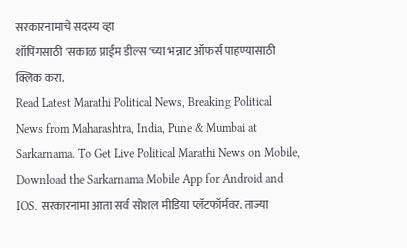सरकारनामाचे सदस्य व्हा
शॉपिंगसाठी 'सकाळ प्राईम डील्स'च्या भन्नाट ऑफर्स पाहण्यासाठी क्लिक करा.
Read Latest Marathi Political News, Breaking Political News from Maharashtra, India, Pune & Mumbai at Sarkarnama. To Get Live Political Marathi News on Mobile, Download the Sarkarnama Mobile App for Android and IOS. सरकारनामा आता सर्व सोशल मीडिया प्लॅटफॉर्मवर. ताज्या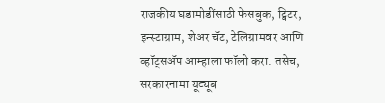राजकीय घडामोडींसाठी फेसबुक, ट्विटर, इन्स्टाग्राम, शेअर चॅट, टेलिग्रामवर आणि व्हॉट्सॲप आम्हाला फॉलो करा. तसेच, सरकारनामा यूट्यूब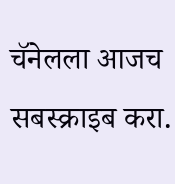चॅनेलला आजच सबस्क्राइब करा.